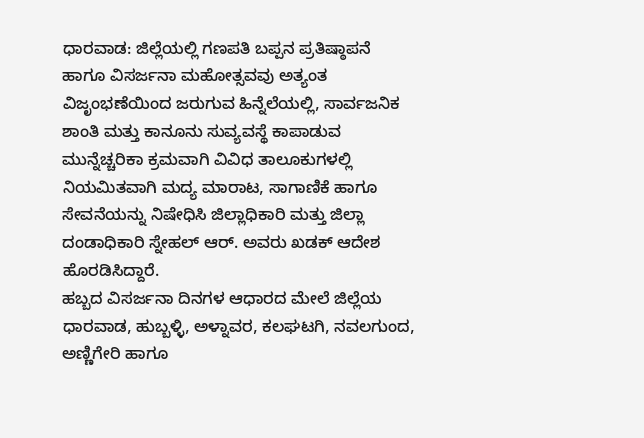ಧಾರವಾಡ: ಜಿಲ್ಲೆಯಲ್ಲಿ ಗಣಪತಿ ಬಪ್ಪನ ಪ್ರತಿಷ್ಠಾಪನೆ ಹಾಗೂ ವಿಸರ್ಜನಾ ಮಹೋತ್ಸವವು ಅತ್ಯಂತ ವಿಜೃಂಭಣೆಯಿಂದ ಜರುಗುವ ಹಿನ್ನೆಲೆಯಲ್ಲಿ, ಸಾರ್ವಜನಿಕ ಶಾಂತಿ ಮತ್ತು ಕಾನೂನು ಸುವ್ಯವಸ್ಥೆ ಕಾಪಾಡುವ ಮುನ್ನೆಚ್ಚರಿಕಾ ಕ್ರಮವಾಗಿ ವಿವಿಧ ತಾಲೂಕುಗಳಲ್ಲಿ ನಿಯಮಿತವಾಗಿ ಮದ್ಯ ಮಾರಾಟ, ಸಾಗಾಣಿಕೆ ಹಾಗೂ ಸೇವನೆಯನ್ನು ನಿಷೇಧಿಸಿ ಜಿಲ್ಲಾಧಿಕಾರಿ ಮತ್ತು ಜಿಲ್ಲಾ ದಂಡಾಧಿಕಾರಿ ಸ್ನೇಹಲ್ ಆರ್. ಅವರು ಖಡಕ್ ಆದೇಶ ಹೊರಡಿಸಿದ್ದಾರೆ.
ಹಬ್ಬದ ವಿಸರ್ಜನಾ ದಿನಗಳ ಆಧಾರದ ಮೇಲೆ ಜಿಲ್ಲೆಯ ಧಾರವಾಡ, ಹುಬ್ಬಳ್ಳಿ, ಅಳ್ನಾವರ, ಕಲಘಟಗಿ, ನವಲಗುಂದ, ಅಣ್ಣಿಗೇರಿ ಹಾಗೂ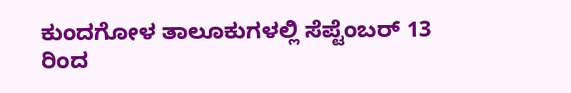ಕುಂದಗೋಳ ತಾಲೂಕುಗಳಲ್ಲಿ ಸೆಪ್ಟೆಂಬರ್ 13 ರಿಂದ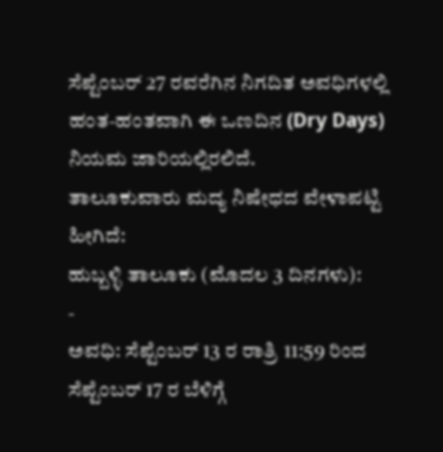ಸೆಪ್ಟೆಂಬರ್ 27 ರವರೆಗಿನ ನಿಗದಿತ ಅವಧಿಗಳಲ್ಲಿ ಹಂತ-ಹಂತವಾಗಿ ಈ ಒಣದಿನ (Dry Days) ನಿಯಮ ಜಾರಿಯಲ್ಲಿರಲಿದೆ.
ತಾಲೂಕುವಾರು ಮದ್ಯ ನಿಷೇಧದ ವೇಳಾಪಟ್ಟಿ ಹೀಗಿದೆ:
ಹುಬ್ಬಳ್ಳಿ ತಾಲೂಕು (ಮೊದಲ 3 ದಿನಗಳು):
-
ಅವಧಿ: ಸೆಪ್ಟೆಂಬರ್ 13 ರ ರಾತ್ರಿ 11:59 ರಿಂದ ಸೆಪ್ಟೆಂಬರ್ 17 ರ ಬೆಳಿಗ್ಗೆ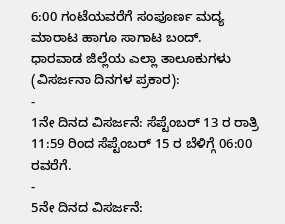6:00 ಗಂಟೆಯವರೆಗೆ ಸಂಪೂರ್ಣ ಮದ್ಯ ಮಾರಾಟ ಹಾಗೂ ಸಾಗಾಟ ಬಂದ್.
ಧಾರವಾಡ ಜಿಲ್ಲೆಯ ಎಲ್ಲಾ ತಾಲೂಕುಗಳು (ವಿಸರ್ಜನಾ ದಿನಗಳ ಪ್ರಕಾರ):
-
1ನೇ ದಿನದ ವಿಸರ್ಜನೆ: ಸೆಪ್ಟೆಂಬರ್ 13 ರ ರಾತ್ರಿ 11:59 ರಿಂದ ಸೆಪ್ಟೆಂಬರ್ 15 ರ ಬೆಳಿಗ್ಗೆ 06:00 ರವರೆಗೆ.
-
5ನೇ ದಿನದ ವಿಸರ್ಜನೆ: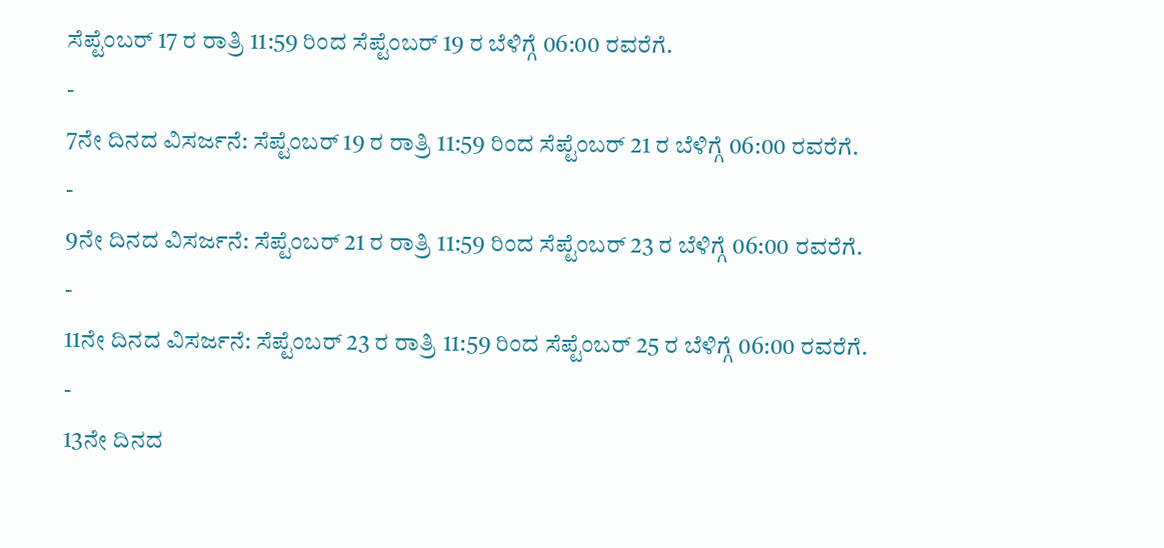ಸೆಪ್ಟೆಂಬರ್ 17 ರ ರಾತ್ರಿ 11:59 ರಿಂದ ಸೆಪ್ಟೆಂಬರ್ 19 ರ ಬೆಳಿಗ್ಗೆ 06:00 ರವರೆಗೆ.
-
7ನೇ ದಿನದ ವಿಸರ್ಜನೆ: ಸೆಪ್ಟೆಂಬರ್ 19 ರ ರಾತ್ರಿ 11:59 ರಿಂದ ಸೆಪ್ಟೆಂಬರ್ 21 ರ ಬೆಳಿಗ್ಗೆ 06:00 ರವರೆಗೆ.
-
9ನೇ ದಿನದ ವಿಸರ್ಜನೆ: ಸೆಪ್ಟೆಂಬರ್ 21 ರ ರಾತ್ರಿ 11:59 ರಿಂದ ಸೆಪ್ಟೆಂಬರ್ 23 ರ ಬೆಳಿಗ್ಗೆ 06:00 ರವರೆಗೆ.
-
11ನೇ ದಿನದ ವಿಸರ್ಜನೆ: ಸೆಪ್ಟೆಂಬರ್ 23 ರ ರಾತ್ರಿ 11:59 ರಿಂದ ಸೆಪ್ಟೆಂಬರ್ 25 ರ ಬೆಳಿಗ್ಗೆ 06:00 ರವರೆಗೆ.
-
13ನೇ ದಿನದ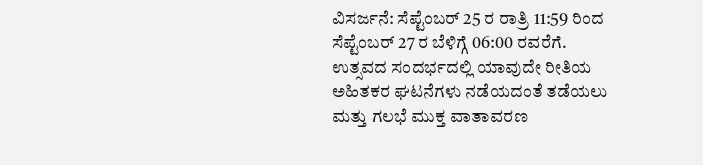ವಿಸರ್ಜನೆ: ಸೆಪ್ಟೆಂಬರ್ 25 ರ ರಾತ್ರಿ 11:59 ರಿಂದ ಸೆಪ್ಟೆಂಬರ್ 27 ರ ಬೆಳಿಗ್ಗೆ 06:00 ರವರೆಗೆ.
ಉತ್ಸವದ ಸಂದರ್ಭದಲ್ಲಿ ಯಾವುದೇ ರೀತಿಯ ಅಹಿತಕರ ಘಟನೆಗಳು ನಡೆಯದಂತೆ ತಡೆಯಲು ಮತ್ತು ಗಲಭೆ ಮುಕ್ತ ವಾತಾವರಣ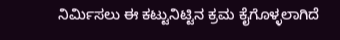ನಿರ್ಮಿಸಲು ಈ ಕಟ್ಟುನಿಟ್ಟಿನ ಕ್ರಮ ಕೈಗೊಳ್ಳಲಾಗಿದೆ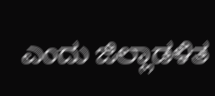ಎಂದು ಜಿಲ್ಲಾಡಳಿತ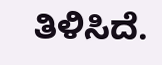ತಿಳಿಸಿದೆ.